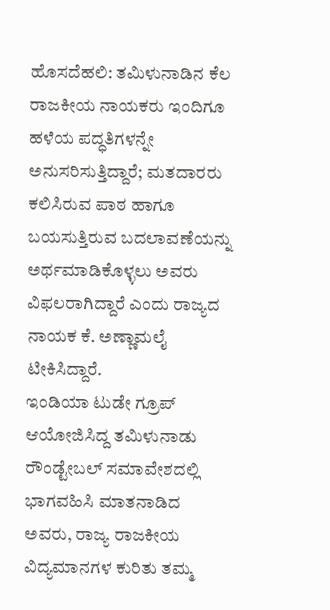ಹೊಸದೆಹಲಿ: ತಮಿಳುನಾಡಿನ ಕೆಲ ರಾಜಕೀಯ ನಾಯಕರು ಇಂದಿಗೂ ಹಳೆಯ ಪದ್ಧತಿಗಳನ್ನೇ ಅನುಸರಿಸುತ್ತಿದ್ದಾರೆ; ಮತದಾರರು ಕಲಿಸಿರುವ ಪಾಠ ಹಾಗೂ ಬಯಸುತ್ತಿರುವ ಬದಲಾವಣೆಯನ್ನು ಅರ್ಥಮಾಡಿಕೊಳ್ಳಲು ಅವರು ವಿಫಲರಾಗಿದ್ದಾರೆ ಎಂದು ರಾಜ್ಯದ ನಾಯಕ ಕೆ. ಅಣ್ಣಾಮಲೈ ಟೀಕಿಸಿದ್ದಾರೆ.
ಇಂಡಿಯಾ ಟುಡೇ ಗ್ರೂಪ್ ಆಯೋಜಿಸಿದ್ದ ತಮಿಳುನಾಡು ರೌಂಡ್ಟೇಬಲ್ ಸಮಾವೇಶದಲ್ಲಿ ಭಾಗವಹಿಸಿ ಮಾತನಾಡಿದ ಅವರು, ರಾಜ್ಯ ರಾಜಕೀಯ ವಿದ್ಯಮಾನಗಳ ಕುರಿತು ತಮ್ಮ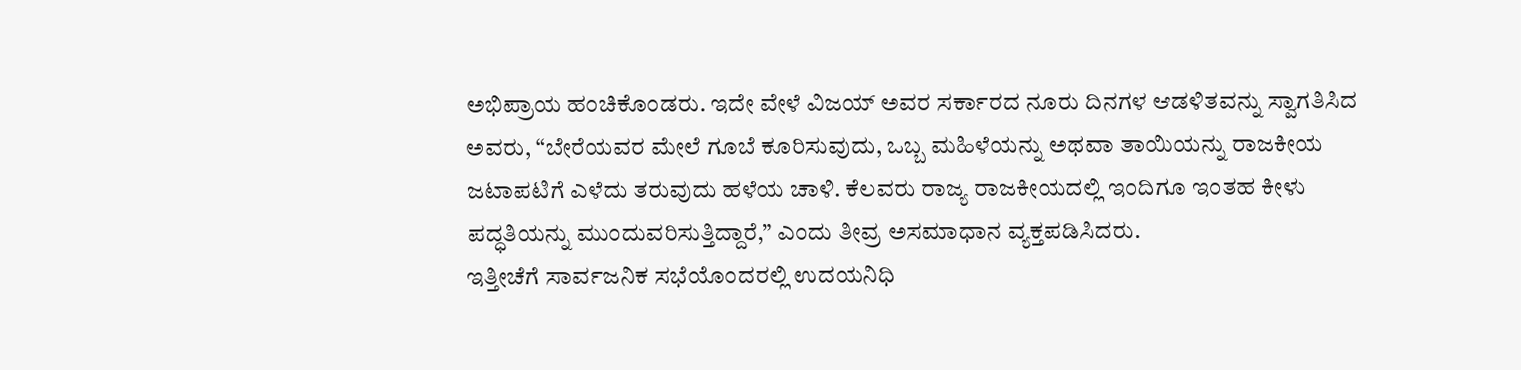ಅಭಿಪ್ರಾಯ ಹಂಚಿಕೊಂಡರು. ಇದೇ ವೇಳೆ ವಿಜಯ್ ಅವರ ಸರ್ಕಾರದ ನೂರು ದಿನಗಳ ಆಡಳಿತವನ್ನು ಸ್ವಾಗತಿಸಿದ ಅವರು, “ಬೇರೆಯವರ ಮೇಲೆ ಗೂಬೆ ಕೂರಿಸುವುದು, ಒಬ್ಬ ಮಹಿಳೆಯನ್ನು ಅಥವಾ ತಾಯಿಯನ್ನು ರಾಜಕೀಯ ಜಟಾಪಟಿಗೆ ಎಳೆದು ತರುವುದು ಹಳೆಯ ಚಾಳಿ. ಕೆಲವರು ರಾಜ್ಯ ರಾಜಕೀಯದಲ್ಲಿ ಇಂದಿಗೂ ಇಂತಹ ಕೀಳು ಪದ್ಧತಿಯನ್ನು ಮುಂದುವರಿಸುತ್ತಿದ್ದಾರೆ,” ಎಂದು ತೀವ್ರ ಅಸಮಾಧಾನ ವ್ಯಕ್ತಪಡಿಸಿದರು.
ಇತ್ತೀಚೆಗೆ ಸಾರ್ವಜನಿಕ ಸಭೆಯೊಂದರಲ್ಲಿ ಉದಯನಿಧಿ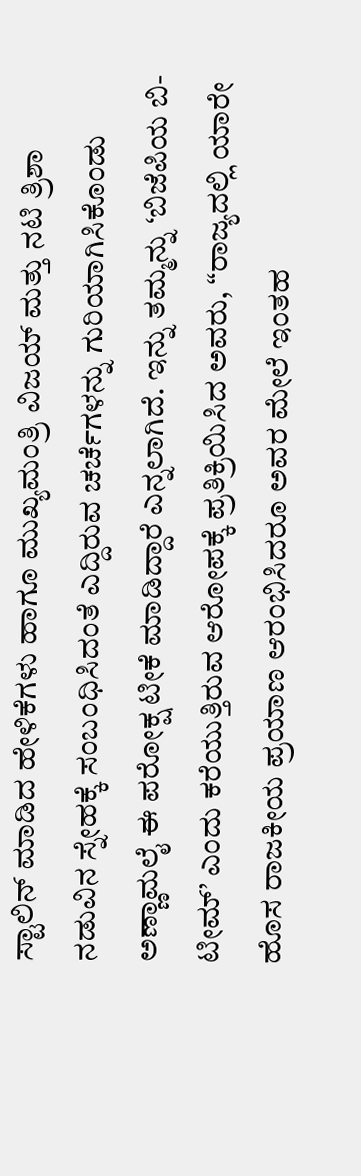ಸ್ಟಾಲಿನ್ ಮಾಡಿದ ಹೇಳಿಕೆಗಳು ಹಾಗೂ ಮುಖ್ಯಮಂತ್ರಿ ವಿಜಯ್ ಮತ್ತು ನಟಿ ತ್ರಿಶಾ ನಡುವಿನ ಸ್ನೇಹಕ್ಕೆ ಸಂಬಂಧಿಸಿದಂತೆ ಎದ್ದಿರುವ ಚರ್ಚೆಗಳನ್ನು ಗುರಿಯಾಗಿಸಿಕೊಂಡು ಅಣ್ಣಾಮಲೈ ಈ ಪರೋಕ್ಷ ಟೀಕೆ ಮಾಡಿದ್ದಾರೆ ಎನ್ನಲಾಗಿದೆ. ಇನ್ನು ತಮ್ಮನ್ನು ‘ಬಿಜೆಪಿಯ ಬಿ-ಟೀಮ್’ ಎಂದು ಕರೆಯುತ್ತಿರುವ ಆರೋಪಕ್ಕೆ ಪ್ರತಿಕ್ರಿಯಿಸಿದ ಅವರು, “ರಾಜ್ಯದಲ್ಲಿ ಯಾರೇ ಹೊಸ ರಾಜಕೀಯ ಪ್ರಯಾಣ ಆರಂಭಿಸಿದರೂ ಅವರ ಮೇಲೆ ಇಂತಹ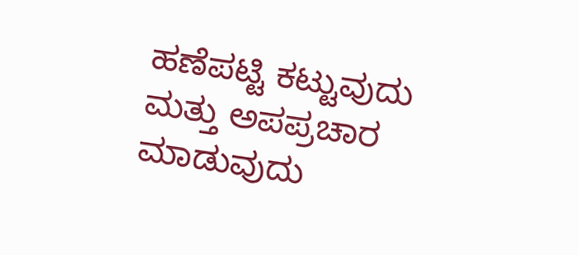ಹಣೆಪಟ್ಟಿ ಕಟ್ಟುವುದು ಮತ್ತು ಅಪಪ್ರಚಾರ ಮಾಡುವುದು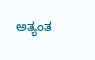ಅತ್ಯಂತ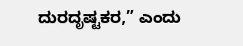ದುರದೃಷ್ಟಕರ,” ಎಂದು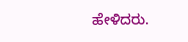ಹೇಳಿದರು.